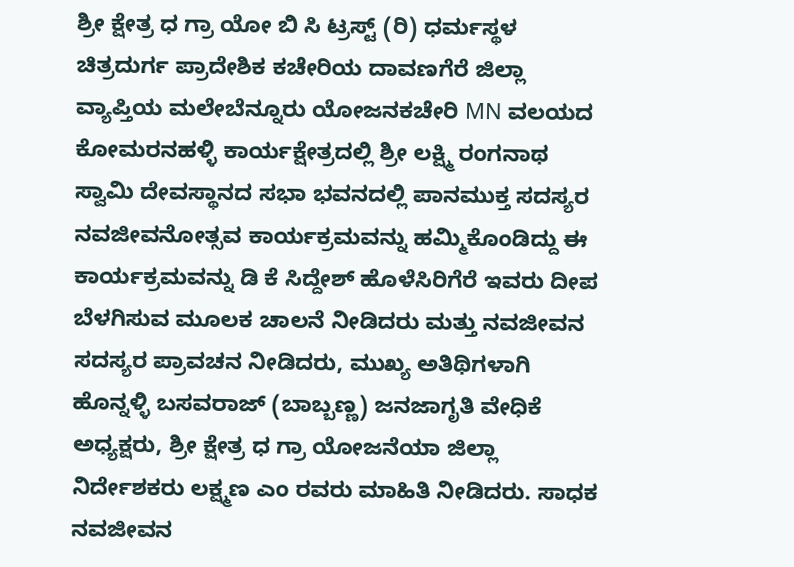ಶ್ರೀ ಕ್ಷೇತ್ರ ಧ ಗ್ರಾ ಯೋ ಬಿ ಸಿ ಟ್ರಸ್ಟ್ (ರಿ) ಧರ್ಮಸ್ಥಳ ಚಿತ್ರದುರ್ಗ ಪ್ರಾದೇಶಿಕ ಕಚೇರಿಯ ದಾವಣಗೆರೆ ಜಿಲ್ಲಾ ವ್ಯಾಪ್ತಿಯ ಮಲೇಬೆನ್ನೂರು ಯೋಜನಕಚೇರಿ MN ವಲಯದ ಕೋಮರನಹಳ್ಳಿ ಕಾರ್ಯಕ್ಷೇತ್ರದಲ್ಲಿ ಶ್ರೀ ಲಕ್ಷ್ಮಿ ರಂಗನಾಥ ಸ್ವಾಮಿ ದೇವಸ್ಥಾನದ ಸಭಾ ಭವನದಲ್ಲಿ ಪಾನಮುಕ್ತ ಸದಸ್ಯರ ನವಜೀವನೋತ್ಸವ ಕಾರ್ಯಕ್ರಮವನ್ನು ಹಮ್ಮಿಕೊಂಡಿದ್ದು ಈ ಕಾರ್ಯಕ್ರಮವನ್ನು ಡಿ ಕೆ ಸಿದ್ದೇಶ್ ಹೊಳೆಸಿರಿಗೆರೆ ಇವರು ದೀಪ ಬೆಳಗಿಸುವ ಮೂಲಕ ಚಾಲನೆ ನೀಡಿದರು ಮತ್ತು ನವಜೀವನ ಸದಸ್ಯರ ಪ್ರಾವಚನ ನೀಡಿದರು, ಮುಖ್ಯ ಅತಿಥಿಗಳಾಗಿ ಹೊನ್ನಳ್ಳಿ ಬಸವರಾಜ್ (ಬಾಬ್ಬಣ್ಣ) ಜನಜಾಗೃತಿ ವೇಧಿಕೆ ಅಧ್ಯಕ್ಷರು, ಶ್ರೀ ಕ್ಷೇತ್ರ ಧ ಗ್ರಾ ಯೋಜನೆಯಾ ಜಿಲ್ಲಾ ನಿರ್ದೇಶಕರು ಲಕ್ಷ್ಮಣ ಎಂ ರವರು ಮಾಹಿತಿ ನೀಡಿದರು. ಸಾಧಕ ನವಜೀವನ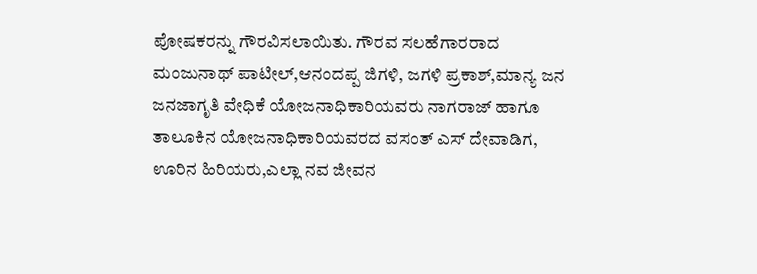ಪೋಷಕರನ್ನು ಗೌರವಿಸಲಾಯಿತು. ಗೌರವ ಸಲಹೆಗಾರರಾದ ಮಂಜುನಾಥ್ ಪಾಟೀಲ್,ಆನಂದಪ್ಪ ಜಿಗಳಿ, ಜಗಳಿ ಪ್ರಕಾಶ್,ಮಾನ್ಯ ಜನ ಜನಜಾಗೃತಿ ವೇಧಿಕೆ ಯೋಜನಾಧಿಕಾರಿಯವರು ನಾಗರಾಜ್ ಹಾಗೂ ತಾಲೂಕಿನ ಯೋಜನಾಧಿಕಾರಿಯವರದ ವಸಂತ್ ಎಸ್ ದೇವಾಡಿಗ, ಊರಿನ ಹಿರಿಯರು,ಎಲ್ಲಾ ನವ ಜೀವನ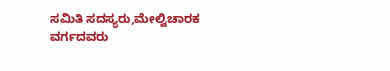ಸಮಿತಿ ಸದಸ್ಯರು,ಮೇಲ್ವಿಚಾರಕ ವರ್ಗದವರು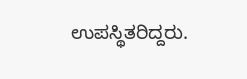ಉಪಸ್ಥಿತರಿದ್ದರು.